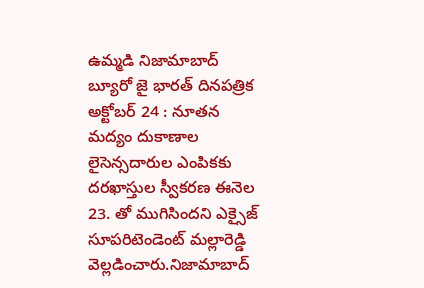ఉమ్మడి నిజామాబాద్ బ్యూరో జై భారత్ దినపత్రిక అక్టోబర్ 24 : నూతన మద్యం దుకాణాల లైసెన్సదారుల ఎంపికకు దరఖాస్తుల స్వీకరణ ఈనెల 23. తో ముగిసిందని ఎక్సైజ్ సూపరిటెండెంట్ మల్లారెడ్డి వెల్లడించారు.నిజామాబాద్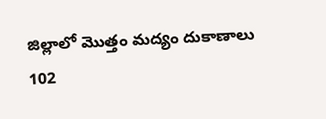జిల్లాలో మొత్తం మద్యం దుకాణాలు 102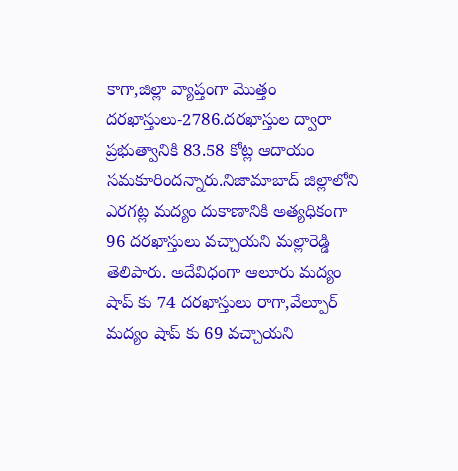కాగా,జిల్లా వ్యాప్తంగా మొత్తం దరఖాస్తులు-2786.దరఖాస్తుల ద్వారా ప్రభుత్వానికి 83.58 కోట్ల ఆదాయం సమకూరిందన్నారు.నిజామాబాద్ జిల్లాలోని ఎరగట్ల మద్యం దుకాణానికి అత్యధికంగా 96 దరఖాస్తులు వచ్చాయని మల్లారెడ్డి తెలిపారు. అదేవిధంగా ఆలూరు మద్యం షాప్ కు 74 దరఖాస్తులు రాగా,వేల్పూర్ మద్యం షాప్ కు 69 వచ్చాయని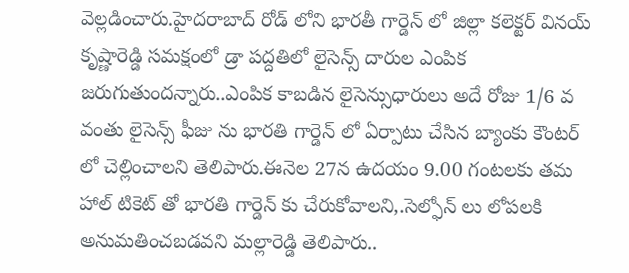వెల్లడించారు.హైదరాబాద్ రోడ్ లోని భారతీ గార్డెన్ లో జిల్లా కలెక్టర్ వినయ్ కృష్ణారెడ్డి సమక్షంలో డ్రా పద్దతిలో లైసెన్స్ దారుల ఎంపిక జరుగుతుందన్నారు..ఎంపిక కాబడిన లైసెన్సుధారులు అదే రోజు 1/6 వ వంతు లైసెన్స్ ఫీజు ను భారతి గార్డెన్ లో ఏర్పాటు చేసిన బ్యాంకు కౌంటర్ లో చెల్లించాలని తెలిపారు.ఈనెల 27న ఉదయం 9.00 గంటలకు తమ హాల్ టికెట్ తో భారతి గార్డెన్ కు చేరుకోవాలని,.సెల్ఫోన్ లు లోపలకి అనుమతించబడవని మల్లారెడ్డి తెలిపారు..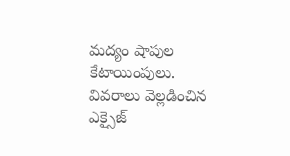మద్యం షాపుల కేటాయింపులు. వివరాలు వెల్లడించిన ఎక్సైజ్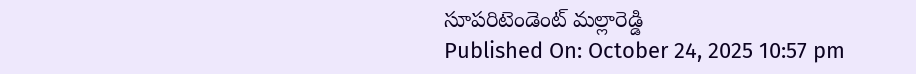సూపరిటెండెంట్ మల్లారెడ్డి
Published On: October 24, 2025 10:57 pm